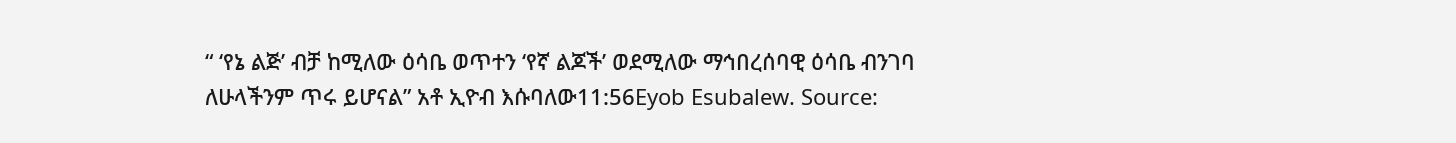“ ‘የኔ ልጅ’ ብቻ ከሚለው ዕሳቤ ወጥተን ‘የኛ ልጆች’ ወደሚለው ማኅበረሰባዊ ዕሳቤ ብንገባ ለሁላችንም ጥሩ ይሆናል” አቶ ኢዮብ እሱባለው11:56Eyob Esubalew. Source: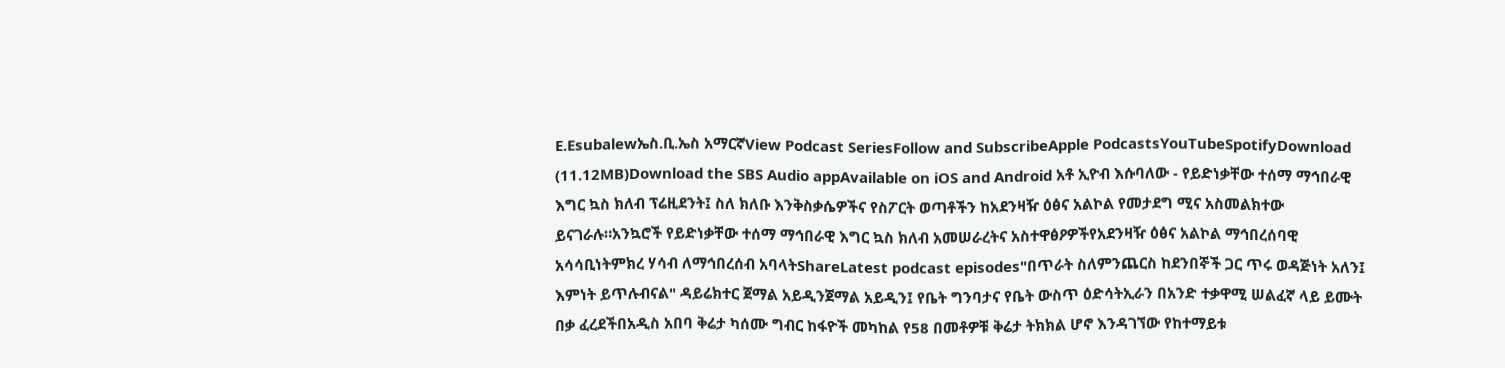E.Esubalewኤስ.ቢ.ኤስ አማርኛView Podcast SeriesFollow and SubscribeApple PodcastsYouTubeSpotifyDownload (11.12MB)Download the SBS Audio appAvailable on iOS and Android አቶ ኢዮብ እሱባለው - የይድነቃቸው ተሰማ ማኅበራዊ እግር ኳስ ክለብ ፕሬዚደንት፤ ስለ ክለቡ እንቅስቃሴዎችና የስፖርት ወጣቶችን ከአደንዛዥ ዕፅና አልኮል የመታደግ ሚና አስመልክተው ይናገራሉ።አንኳሮች የይድነቃቸው ተሰማ ማኅበራዊ እግር ኳስ ክለብ አመሠራረትና አስተዋፅዖዎችየአደንዛዥ ዕፅና አልኮል ማኅበረሰባዊ አሳሳቢነትምክረ ሃሳብ ለማኅበረሰብ አባላትShareLatest podcast episodes"በጥራት ስለምንጨርስ ከደንበኞች ጋር ጥሩ ወዳጅነት አለን፤ እምነት ይጥሉብናል" ዳይሬክተር ጀማል አይዲንጀማል አይዲን፤ የቤት ግንባታና የቤት ውስጥ ዕድሳትኢራን በአንድ ተቃዋሚ ሠልፈኛ ላይ ይሙት በቃ ፈረደችበአዲስ አበባ ቅሬታ ካሰሙ ግብር ከፋዮች መካከል የ58 በመቶዎቹ ቅሬታ ትክክል ሆኖ እንዳገኘው የከተማይቱ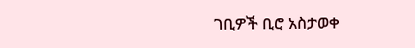ገቢዎች ቢሮ አስታወቀ